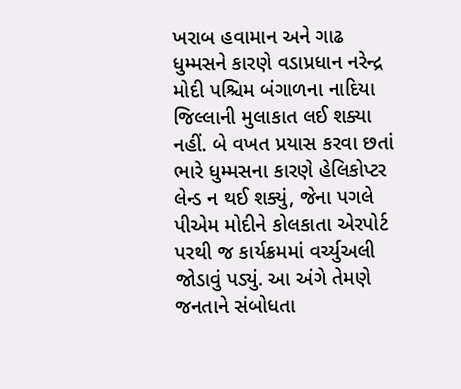ખરાબ હવામાન અને ગાઢ ધુમ્મસને કારણે વડાપ્રધાન નરેન્દ્ર મોદી પશ્ચિમ બંગાળના નાદિયા જિલ્લાની મુલાકાત લઈ શક્યા નહીં. બે વખત પ્રયાસ કરવા છતાં ભારે ધુમ્મસના કારણે હેલિકોપ્ટર લેન્ડ ન થઈ શક્યું, જેના પગલે પીએમ મોદીને કોલકાતા એરપોર્ટ પરથી જ કાર્યક્રમમાં વર્ચ્યુઅલી જોડાવું પડ્યું. આ અંગે તેમણે જનતાને સંબોધતા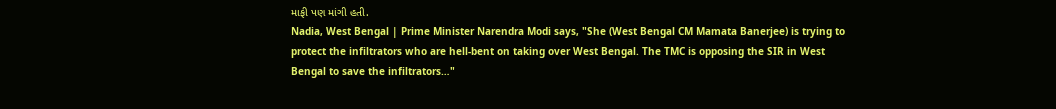માફી પણ માંગી હતી.
Nadia, West Bengal | Prime Minister Narendra Modi says, "She (West Bengal CM Mamata Banerjee) is trying to protect the infiltrators who are hell-bent on taking over West Bengal. The TMC is opposing the SIR in West Bengal to save the infiltrators…"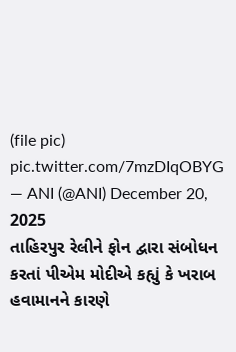(file pic) pic.twitter.com/7mzDIqOBYG
— ANI (@ANI) December 20, 2025
તાહિરપુર રેલીને ફોન દ્વારા સંબોધન કરતાં પીએમ મોદીએ કહ્યું કે ખરાબ હવામાનને કારણે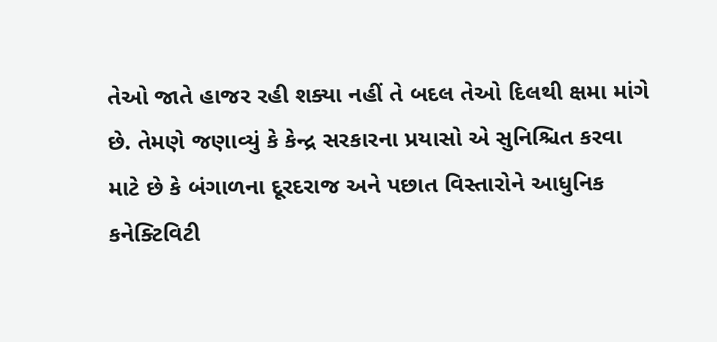તેઓ જાતે હાજર રહી શક્યા નહીં તે બદલ તેઓ દિલથી ક્ષમા માંગે છે. તેમણે જણાવ્યું કે કેન્દ્ર સરકારના પ્રયાસો એ સુનિશ્ચિત કરવા માટે છે કે બંગાળના દૂરદરાજ અને પછાત વિસ્તારોને આધુનિક કનેક્ટિવિટી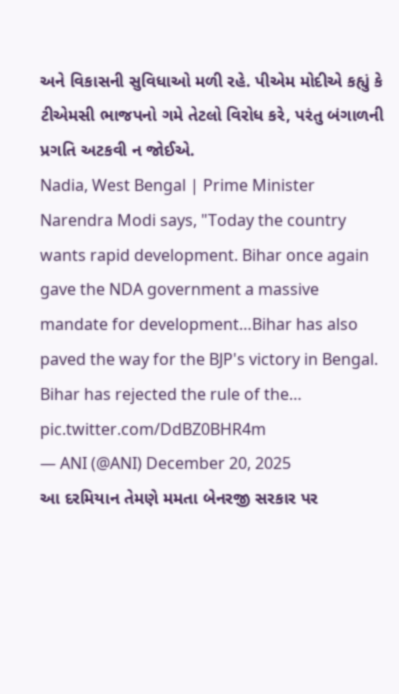અને વિકાસની સુવિધાઓ મળી રહે. પીએમ મોદીએ કહ્યું કે ટીએમસી ભાજપનો ગમે તેટલો વિરોધ કરે, પરંતુ બંગાળની પ્રગતિ અટકવી ન જોઈએ.
Nadia, West Bengal | Prime Minister Narendra Modi says, "Today the country wants rapid development. Bihar once again gave the NDA government a massive mandate for development…Bihar has also paved the way for the BJP's victory in Bengal. Bihar has rejected the rule of the… pic.twitter.com/DdBZ0BHR4m
— ANI (@ANI) December 20, 2025
આ દરમિયાન તેમણે મમતા બેનરજી સરકાર પર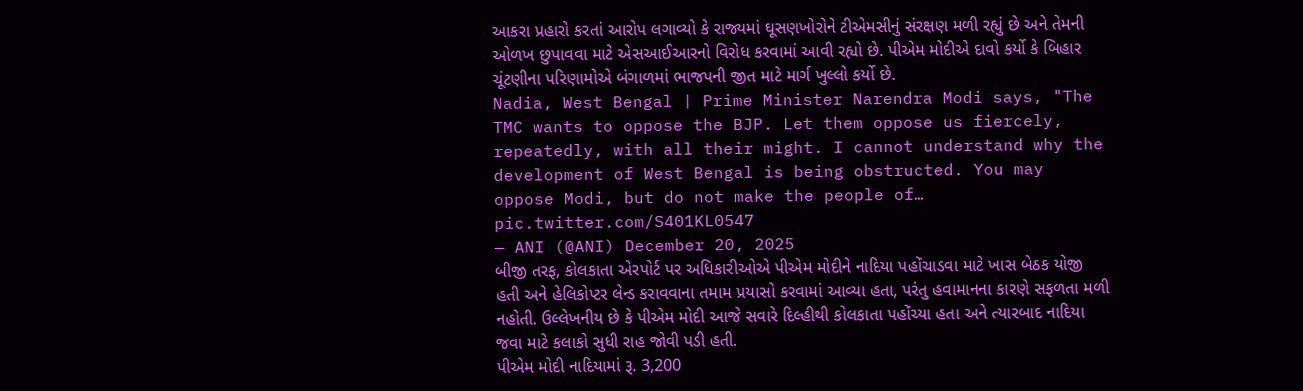આકરા પ્રહારો કરતાં આરોપ લગાવ્યો કે રાજ્યમાં ઘૂસણખોરોને ટીએમસીનું સંરક્ષણ મળી રહ્યું છે અને તેમની ઓળખ છુપાવવા માટે એસઆઈઆરનો વિરોધ કરવામાં આવી રહ્યો છે. પીએમ મોદીએ દાવો કર્યો કે બિહાર ચૂંટણીના પરિણામોએ બંગાળમાં ભાજપની જીત માટે માર્ગ ખુલ્લો કર્યો છે.
Nadia, West Bengal | Prime Minister Narendra Modi says, "The TMC wants to oppose the BJP. Let them oppose us fiercely, repeatedly, with all their might. I cannot understand why the development of West Bengal is being obstructed. You may oppose Modi, but do not make the people of… pic.twitter.com/S401KL0547
— ANI (@ANI) December 20, 2025
બીજી તરફ, કોલકાતા એરપોર્ટ પર અધિકારીઓએ પીએમ મોદીને નાદિયા પહોંચાડવા માટે ખાસ બેઠક યોજી હતી અને હેલિકોપ્ટર લેન્ડ કરાવવાના તમામ પ્રયાસો કરવામાં આવ્યા હતા, પરંતુ હવામાનના કારણે સફળતા મળી નહોતી. ઉલ્લેખનીય છે કે પીએમ મોદી આજે સવારે દિલ્હીથી કોલકાતા પહોંચ્યા હતા અને ત્યારબાદ નાદિયા જવા માટે કલાકો સુધી રાહ જોવી પડી હતી.
પીએમ મોદી નાદિયામાં રૂ. 3,200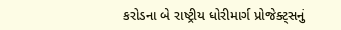કરોડના બે રાષ્ટ્રીય ધોરીમાર્ગ પ્રોજેક્ટ્સનું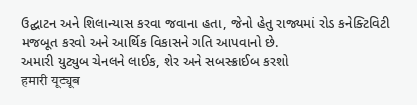ઉદ્ઘાટન અને શિલાન્યાસ કરવા જવાના હતા, જેનો હેતુ રાજ્યમાં રોડ કનેક્ટિવિટી મજબૂત કરવો અને આર્થિક વિકાસને ગતિ આપવાનો છે.
અમારી યુટ્યુબ ચેનલને લાઈક, શેર અને સબસ્ક્રાઈબ કરશો
हमारी यूट्यूब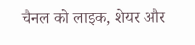चैनल को लाइक, शेयर और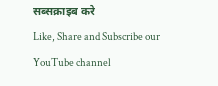सब्सक्राइब करे
Like, Share and Subscribe our YouTube channel